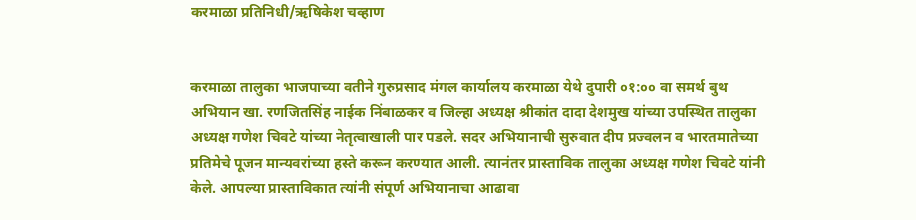करमाळा प्रतिनिधी/ऋषिकेश चव्हाण


करमाळा तालुका भाजपाच्या वतीने गुरुप्रसाद मंगल कार्यालय करमाळा येथे दुपारी ०१:०० वा समर्थ बुथ अभियान खा. रणजितसिंह नाईक निंबाळकर व जिल्हा अध्यक्ष श्रीकांत दादा देशमुख यांच्या उपस्थित तालुका अध्यक्ष गणेश चिवटे यांच्या नेतृत्वाखाली पार पडले. सदर अभियानाची सुरुवात दीप प्रज्वलन व भारतमातेच्या प्रतिमेचे पूजन मान्यवरांच्या हस्ते करून करण्यात आली. त्यानंतर प्रास्ताविक तालुका अध्यक्ष गणेश चिवटे यांनी केले. आपल्या प्रास्ताविकात त्यांनी संपूर्ण अभियानाचा आढावा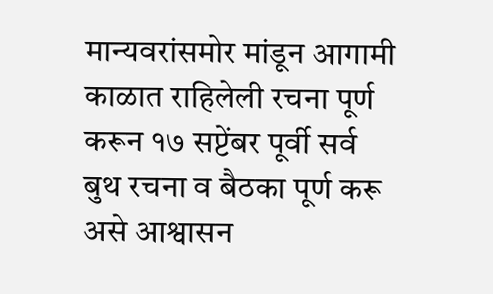मान्यवरांसमोर मांडून आगामी काळात राहिलेली रचना पूर्ण करून १७ सप्टेंबर पूर्वी सर्व बुथ रचना व बैठका पूर्ण करू असे आश्वासन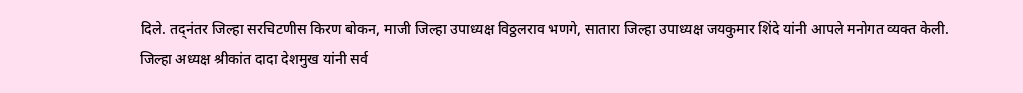दिले. तद्नंतर जिल्हा सरचिटणीस किरण बोकन, माजी जिल्हा उपाध्यक्ष विठ्ठलराव भणगे, सातारा जिल्हा उपाध्यक्ष जयकुमार शिंदे यांनी आपले मनोगत व्यक्त केली.
जिल्हा अध्यक्ष श्रीकांत दादा देशमुख यांनी सर्व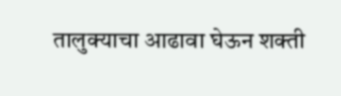तालुक्याचा आढावा घेऊन शक्ती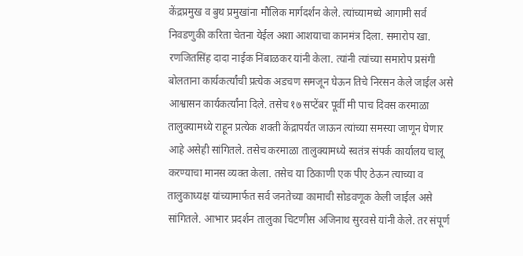केंद्रप्रमुख व बुथ प्रमुखांना मौलिक मार्गदर्शन केले. त्यांच्यामध्ये आगामी सर्व निवडणुकी करिता चेतना येईल अशा आशयाचा कानमंत्र दिला. समारोप खा. रणजितसिंह दादा नाईक निंबाळकर यांनी केला. त्यांनी त्यांच्या समारोप प्रसंगी बोलताना कार्यकर्त्यांची प्रत्येक अडचण समजून घेऊन तिचे निरसन केले जाईल असे आश्वासन कार्यकर्त्यांना दिले. तसेच १७ सप्टेंबर पूर्वी मी पाच दिवस करमाळा तालुक्यामध्ये राहून प्रत्येक शक्ती केंद्रापर्यंत जाऊन त्यांच्या समस्या जाणून घेणार आहे असेही सांगितले. तसेच करमाळा तालुक्यामध्ये स्वतंत्र संपर्क कार्यालय चालू करण्याचा मानस व्यक्त केला. तसेच या ठिकाणी एक पीए ठेऊन त्याच्या व तालुकाध्यक्ष यांच्यामार्फत सर्व जनतेच्या कामाची सोडवणूक केली जाईल असे सांगितले. आभार प्रदर्शन तालुका चिटणीस अजिनाथ सुरवसे यांनी केले. तर संपूर्ण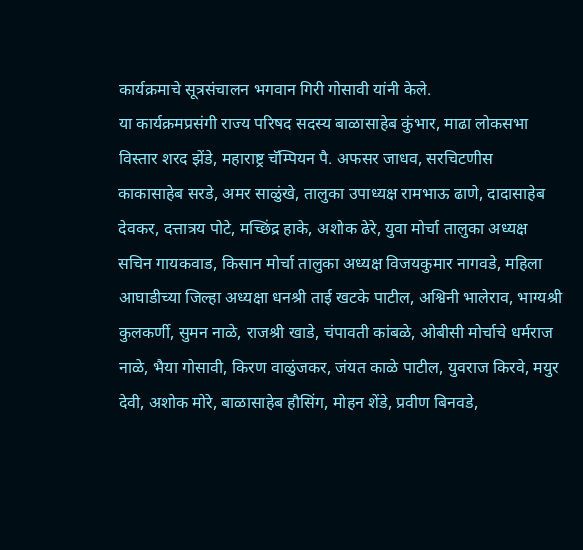कार्यक्रमाचे सूत्रसंचालन भगवान गिरी गोसावी यांनी केले.
या कार्यक्रमप्रसंगी राज्य परिषद सदस्य बाळासाहेब कुंभार, माढा लोकसभा विस्तार शरद झेंडे, महाराष्ट्र चॅम्पियन पै. अफसर जाधव, सरचिटणीस काकासाहेब सरडे, अमर साळुंखे, तालुका उपाध्यक्ष रामभाऊ ढाणे, दादासाहेब देवकर, दत्तात्रय पोटे, मच्छिंद्र हाके, अशोक ढेरे, युवा मोर्चा तालुका अध्यक्ष सचिन गायकवाड, किसान मोर्चा तालुका अध्यक्ष विजयकुमार नागवडे, महिला आघाडीच्या जिल्हा अध्यक्षा धनश्री ताई खटके पाटील, अश्विनी भालेराव, भाग्यश्री कुलकर्णी, सुमन नाळे, राजश्री खाडे, चंपावती कांबळे, ओबीसी मोर्चाचे धर्मराज नाळे, भैया गोसावी, किरण वाळुंजकर, जंयत काळे पाटील, युवराज किरवे, मयुर देवी, अशोक मोरे, बाळासाहेब हौसिंग, मोहन शेंडे, प्रवीण बिनवडे,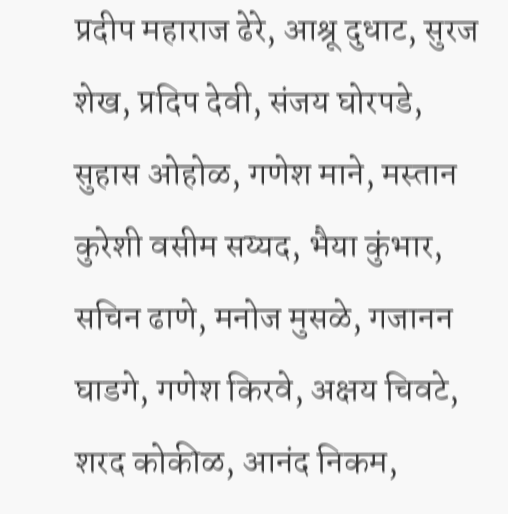प्रदीप महाराज ढेरे, आश्रू दुधाट, सुरज शेख, प्रदिप देवी, संजय घोरपडे, सुहास ओहोळ, गणेश माने, मस्तान कुरेशी वसीम सय्यद, भैया कुंभार, सचिन ढाणे, मनोज मुसळे, गजानन घाडगे, गणेश किरवे, अक्षय चिवटे, शरद कोकीळ, आनंद निकम,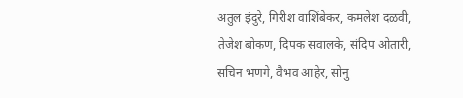अतुल इंदुरे, गिरीश वाशिंबेकर, कमलेश दळवी, तेजेश बोकण, दिपक सवालके, संदिप ओतारी, सचिन भणगे, वैभव आहेर, सोनु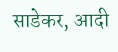साडेकर, आदी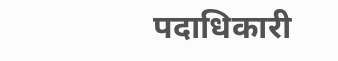पदाधिकारी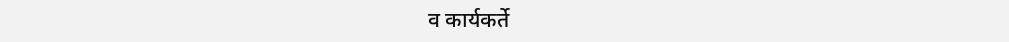व कार्यकर्ते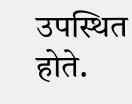उपस्थित होते.